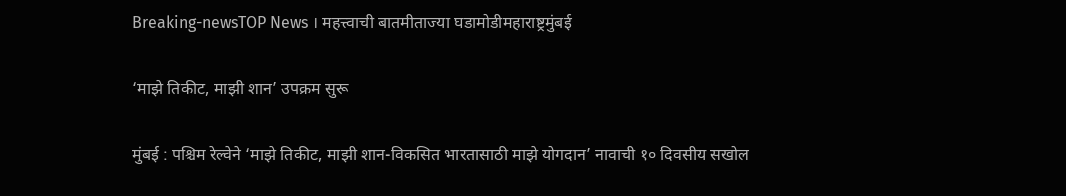Breaking-newsTOP News । महत्त्वाची बातमीताज्या घडामोडीमहाराष्ट्रमुंबई

‘माझे तिकीट, माझी शान’ उपक्रम सुरू

मुंबई : पश्चिम रेल्वेने ‘माझे तिकीट, माझी शान-विकसित भारतासाठी माझे योगदान’ नावाची १० दिवसीय सखोल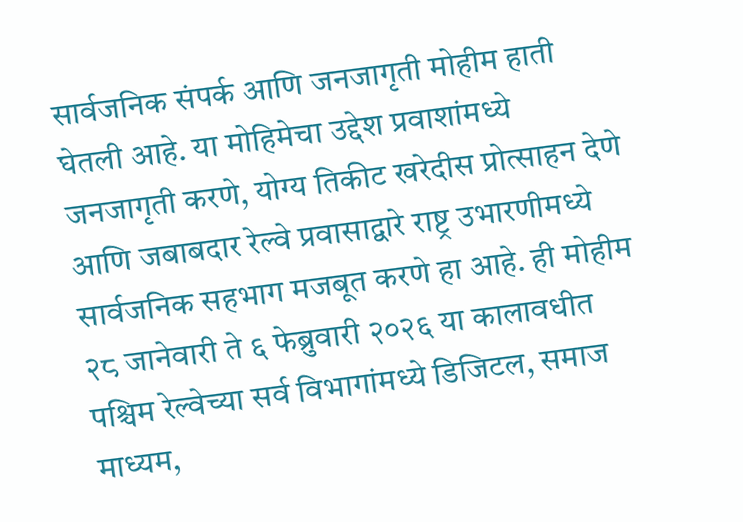सार्वजनिक संपर्क आणि जनजागृती मोहीम हाती घेतली आहे. या मोहिमेचा उद्देश प्रवाशांमध्ये जनजागृती करणे, योग्य तिकीट खरेदीस प्रोत्साहन देणे आणि जबाबदार रेल्वे प्रवासाद्वारे राष्ट्र उभारणीमध्ये सार्वजनिक सहभाग मजबूत करणे हा आहे. ही मोहीम २८ जानेवारी ते ६ फेब्रुवारी २०२६ या कालावधीत पश्चिम रेल्वेच्या सर्व विभागांमध्ये डिजिटल, समाज माध्यम,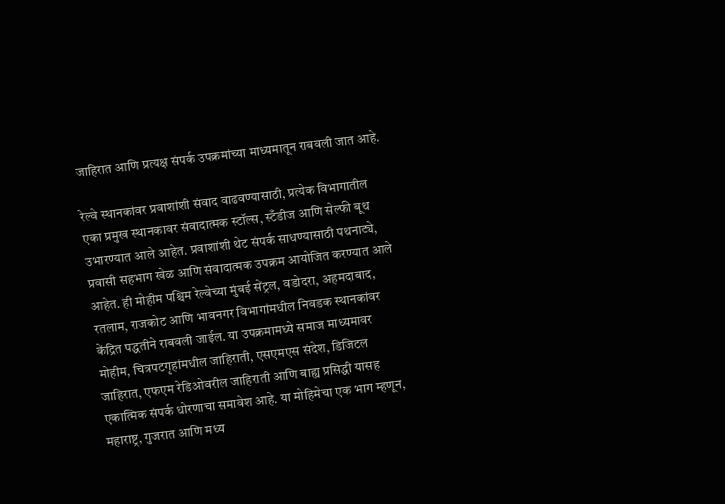जाहिरात आणि प्रत्यक्ष संपर्क उपक्रमांच्या माध्यमातून राबवली जात आहे.

रेल्वे स्थानकांवर प्रवाशांशी संवाद वाढवण्यासाठी, प्रत्येक विभागातील एका प्रमुख स्थानकावर संवादात्मक स्टॉल्स, स्टँडीज आणि सेल्फी बूथ उभारण्यात आले आहेत. प्रवाशांशी थेट संपर्क साधण्यासाठी पथनाट्ये, प्रवासी सहभाग खेळ आणि संवादात्मक उपक्रम आयोजित करण्यात आले आहेत. ही मोहीम पश्चिम रेल्वेच्या मुंबई सेंट्रल, वडोदरा, अहमदाबाद, रतलाम, राजकोट आणि भावनगर विभागांमधील निवडक स्थानकांवर केंद्रित पद्धतीने राबवली जाईल. या उपक्रमामध्ये समाज माध्यमावर मोहीम, चित्रपटगृहांमधील जाहिराती, एसएमएस संदेश, डिजिटल जाहिरात, एफएम रेडिओवरील जाहिराती आणि बाह्य प्रसिद्धी यासह एकात्मिक संपर्क धोरणाचा समावेश आहे. या मोहिमेचा एक भाग म्हणून, महाराष्ट्र, गुजरात आणि मध्य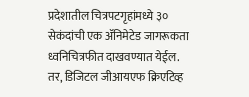प्रदेशातील चित्रपटगृहांमध्ये ३० सेकंदांची एक ॲनिमेटेड जागरूकता ध्वनिचित्रफीत दाखवण्यात येईल. तर, डिजिटल जीआयएफ क्रिएटिव्ह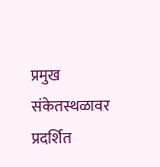प्रमुख संकेतस्थळावर प्रदर्शित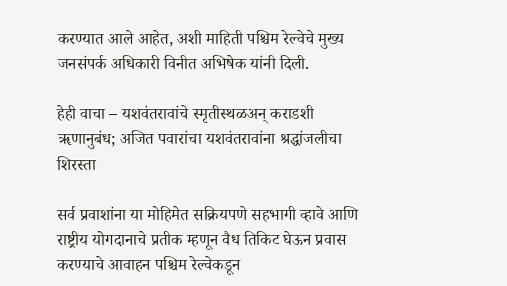करण्यात आले आहेत, अशी माहिती पश्चिम रेल्वेचे मुख्य जनसंपर्क अधिकारी विनीत अभिषेक यांनी दिली.

हेही वाचा – यशवंतरावांचे स्मृतीस्थळअन् कराडशी ॠणानुबंध; अजित पवारांचा यशवंतरावांना श्रद्धांजलीचा शिरस्ता

सर्व प्रवाशांना या मोहिमेत सक्रियपणे सहभागी व्हावे आणि राष्ट्रीय योगदानाचे प्रतीक म्हणून वैध तिकिट घेऊन प्रवास करण्याचे आवाहन पश्चिम रेल्वेकडून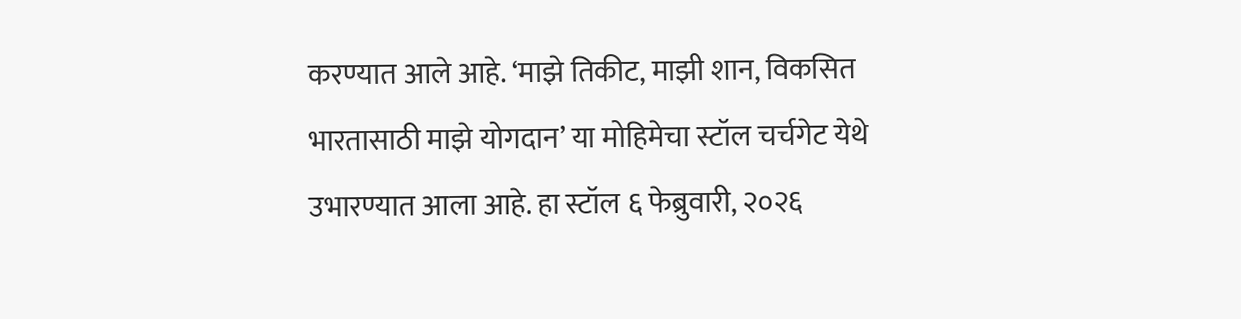करण्यात आले आहे. ‘माझे तिकीट, माझी शान, विकसित भारतासाठी माझे योगदान’ या मोहिमेचा स्टॉल चर्चगेट येथे उभारण्यात आला आहे. हा स्टॉल ६ फेब्रुवारी, २०२६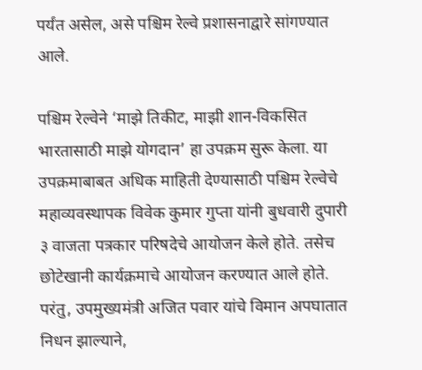पर्यंत असेल, असे पश्चिम रेल्वे प्रशासनाद्वारे सांगण्यात आले.

पश्चिम रेल्वेने ‘माझे तिकीट, माझी शान-विकसित भारतासाठी माझे योगदान’ हा उपक्रम सुरू केला. या उपक्रमाबाबत अधिक माहिती देण्यासाठी पश्चिम रेल्वेचे महाव्यवस्थापक विवेक कुमार गुप्ता यांनी बुधवारी दुपारी ३ वाजता पत्रकार परिषदेचे आयोजन केले होते. तसेच छोटेखानी कार्यक्रमाचे आयोजन करण्यात आले होते. परंतु, उपमुख्यमंत्री अजित पवार यांचे विमान अपघातात निधन झाल्याने,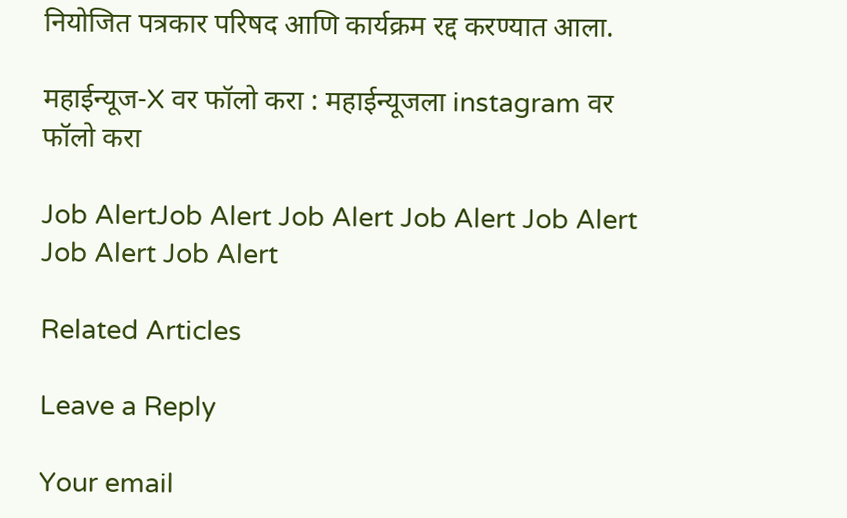नियोजित पत्रकार परिषद आणि कार्यक्रम रद्द करण्यात आला.

महाईन्यूज-X वर फॉलो करा : महाईन्यूजला instagram वर फॉलो करा

Job AlertJob Alert Job Alert Job Alert Job Alert Job Alert Job Alert

Related Articles

Leave a Reply

Your email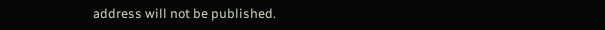address will not be published.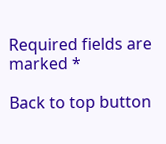Required fields are marked *

Back to top button